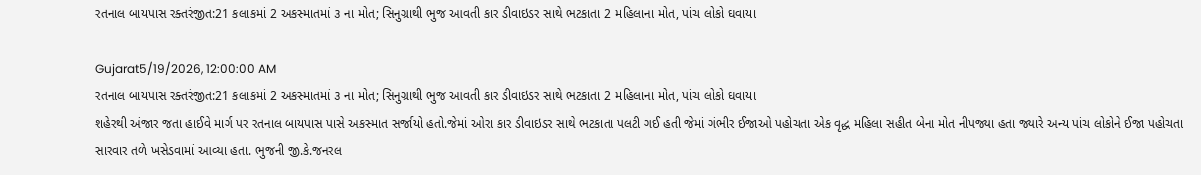રતનાલ બાયપાસ રક્તરંજીત:21 કલાકમાં 2 અકસ્માતમાં ૩ ના મોત; સિનુગ્રાથી ભુજ આવતી કાર ડીવાઇડર સાથે ભટકાતા 2 મહિલાના મોત, પાંચ લોકો ઘવાયા

Gujarat5/19/2026, 12:00:00 AM
રતનાલ બાયપાસ રક્તરંજીત:21 કલાકમાં 2 અકસ્માતમાં ૩ ના મોત; સિનુગ્રાથી ભુજ આવતી કાર ડીવાઇડર સાથે ભટકાતા 2 મહિલાના મોત, પાંચ લોકો ઘવાયા
શહેરથી અંજાર જતા હાઈવે માર્ગ પર રતનાલ બાયપાસ પાસે અકસ્માત સર્જાયો હતો.જેમાં ઓરા કાર ડીવાઇડર સાથે ભટકાતા પલટી ગઈ હતી જેમાં ગંભીર ઈજાઓ પહોચતા એક વૃદ્ધ મહિલા સહીત બેના મોત નીપજ્યા હતા જ્યારે અન્ય પાંચ લોકોને ઈજા પહોચતા સારવાર તળે ખસેડવામાં આવ્યા હતા. ભુજની જી.કે.જનરલ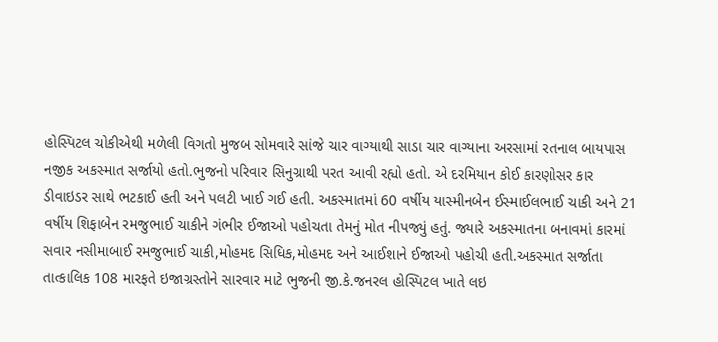હોસ્પિટલ ચોકીએથી મળેલી વિગતો મુજબ સોમવારે સાંજે ચાર વાગ્યાથી સાડા ચાર વાગ્યાના અરસામાં રતનાલ બાયપાસ નજીક અકસ્માત સર્જાયો હતો.ભુજનો પરિવાર સિનુગ્રાથી પરત આવી રહ્યો હતો. એ દરમિયાન કોઈ કારણોસર કાર ડીવાઇડર સાથે ભટકાઈ હતી અને પલટી ખાઈ ગઈ હતી. અકસ્માતમાં 60 વર્ષીય યાસ્મીનબેન ઈસ્માઈલભાઈ ચાકી અને 21 વર્ષીય શિફાબેન રમજુભાઈ ચાકીને ગંભીર ઈજાઓ પહોચતા તેમનું મોત નીપજ્યું હતું. જ્યારે અકસ્માતના બનાવમાં કારમાં સવાર નસીમાબાઈ રમજુભાઈ ચાકી,મોહમદ સિધિક,મોહમદ અને આઈશાને ઈજાઓ પહોચી હતી.અકસ્માત સર્જાતા તાત્કાલિક 108 મારફતે ઇજાગ્રસ્તોને સારવાર માટે ભુજની જી.કે.જનરલ હોસ્પિટલ ખાતે લઇ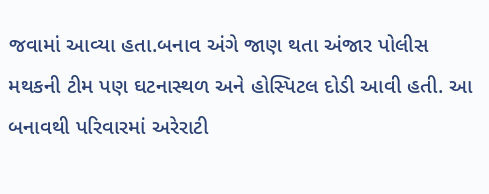જવામાં આવ્યા હતા.બનાવ અંગે જાણ થતા અંજાર પોલીસ મથકની ટીમ પણ ઘટનાસ્થળ અને હોસ્પિટલ દોડી આવી હતી. આ બનાવથી પરિવારમાં અરેરાટી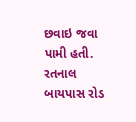છવાઇ જવા પામી હતી. રતનાલ બાયપાસ રોડ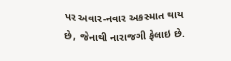પર અવાર-નવાર અકસ્માત થાય છે, જેનાથી નારાજગી ફેલાઇ છે.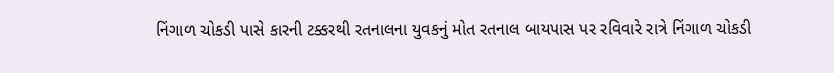નિંગાળ ચોકડી પાસે કારની ટક્કરથી રતનાલના યુવકનું મોત રતનાલ બાયપાસ પર રવિવારે રાત્રે નિંગાળ ચોકડી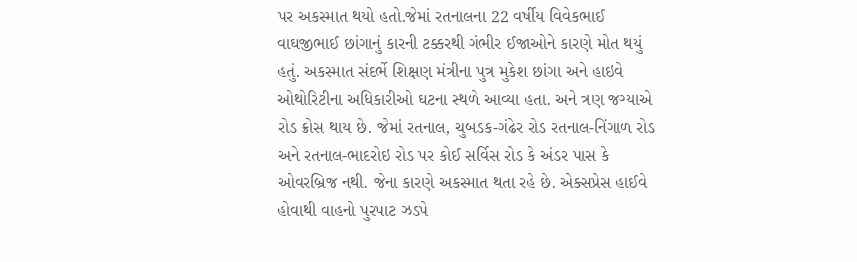પર અકસ્માત થયો હતો.જેમાં રતનાલના 22 વર્ષીય વિવેકભાઈ વાઘજીભાઈ છાંગાનું કારની ટક્કરથી ગંભીર ઈજાઓને કારણે મોત થયું હતું. અકસ્માત સંદર્ભે શિક્ષણ મંત્રીના પુત્ર મુકેશ છાંગા અને હાઇવે ઓથોરિટીના અધિકારીઓ ઘટના સ્થળે આવ્યા હતા. અને ત્રણ જગ્યાએ રોડ ક્રોસ થાય છે. જેમાં રતનાલ, ચુબડક-ગંઢેર રોડ રતનાલ-નિંગાળ રોડ અને રતનાલ-ભાદરોઇ રોડ પર કોઈ સર્વિસ રોડ કે અંડર પાસ કે ઓવરબ્રિજ નથી. જેના કારણે અકસ્માત થતા રહે છે. એક્સપ્રેસ હાઈવે હોવાથી વાહનો પુરપાટ ઝડપે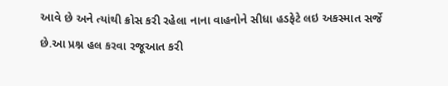આવે છે અને ત્યાંથી ક્રોસ કરી રહેલા નાના વાહનોને સીધા હડફેટે લઇ અકસ્માત સર્જે છે.આ પ્રશ્ન હલ કરવા રજૂઆત કરી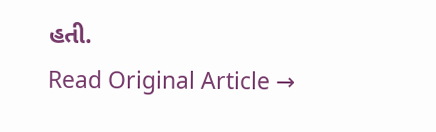હતી.
Read Original Article →